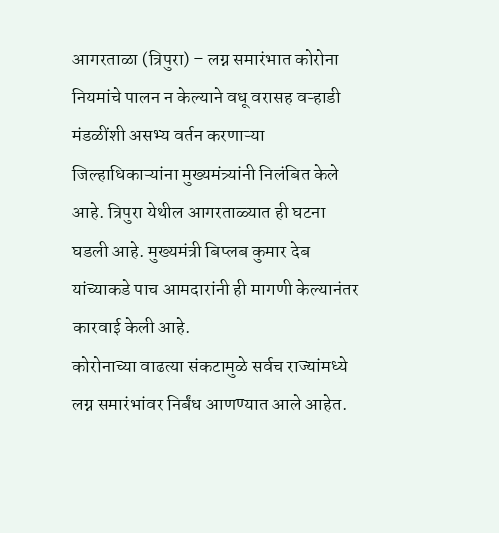आगरताळा (त्रिपुरा) – लग्न समारंभात कोरोना नियमांचे पालन न केल्याने वधू वरासह वऱ्हाडी मंडळींशी असभ्य वर्तन करणाऱ्या जिल्हाधिकाऱ्यांना मुख्यमंत्र्यांनी निलंबित केले आहे. त्रिपुरा येथील आगरताळ्यात ही घटना घडली आहे. मुख्यमंत्री बिप्लब कुमार देब यांच्याकडे पाच आमदारांनी ही मागणी केल्यानंतर कारवाई केली आहे.
कोरोनाच्या वाढत्या संकटामुळे सर्वच राज्यांमध्ये लग्न समारंभांवर निर्बंध आणण्यात आले आहेत.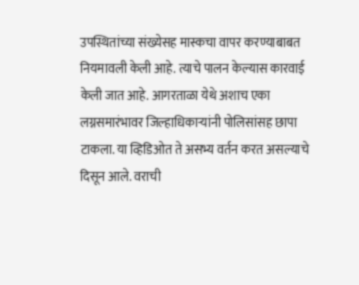उपस्थितांच्या संख्येसह मास्कचा वापर करण्याबाबत नियमावली केली आहे. त्याचे पालन केल्यास कारवाई केली जात आहे. आगरताळा येथे अशाच एका लग्नसमारंभावर जिल्हाधिकाऱ्यांनी पोलिसांसह छापा टाकला. या व्हिडिओत ते असभ्य वर्तन करत असल्याचे दिसून आले. वराची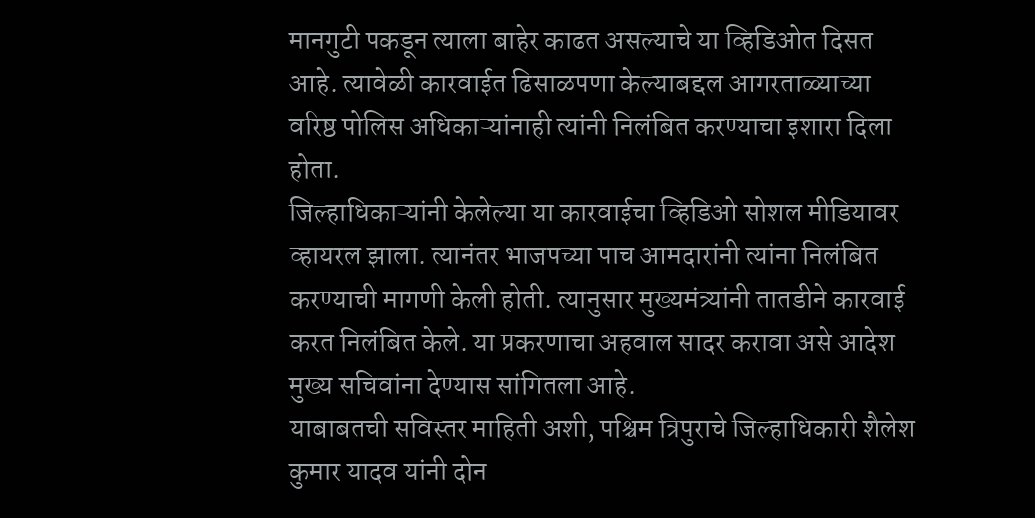मानगुटी पकडून त्याला बाहेर काढत असल्याचे या व्हिडिओत दिसत आहे. त्यावेळी कारवाईत ढिसाळपणा केल्याबद्दल आगरताळ्याच्या वरिष्ठ पोलिस अधिकाऱ्यांनाही त्यांनी निलंबित करण्याचा इशारा दिला होता.
जिल्हाधिकाऱ्यांनी केलेल्या या कारवाईचा व्हिडिओ सोशल मीडियावर व्हायरल झाला. त्यानंतर भाजपच्या पाच आमदारांनी त्यांना निलंबित करण्याची मागणी केली होती. त्यानुसार मुख्यमंत्र्यांनी तातडीने कारवाई करत निलंबित केले. या प्रकरणाचा अहवाल सादर करावा असे आदेश मुख्य सचिवांना देण्यास सांगितला आहे.
याबाबतची सविस्तर माहिती अशी, पश्चिम त्रिपुराचे जिल्हाधिकारी शैलेश कुमार यादव यांनी दोन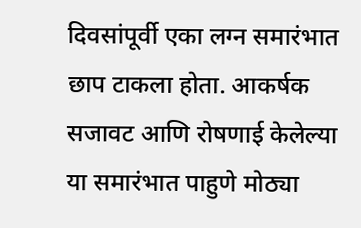दिवसांपूर्वी एका लग्न समारंभात छाप टाकला होता. आकर्षक सजावट आणि रोषणाई केलेल्या या समारंभात पाहुणे मोठ्या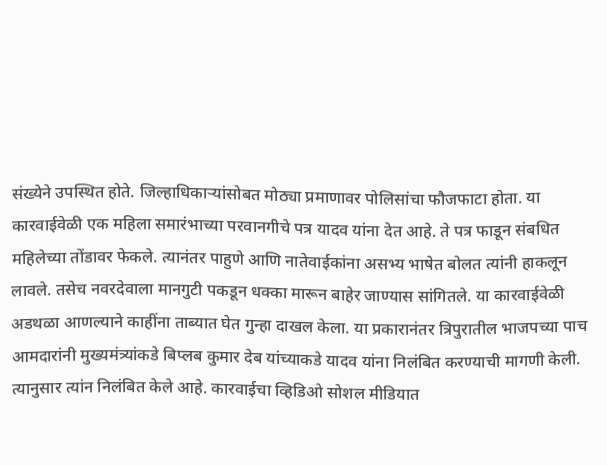संख्येने उपस्थित होते. जिल्हाधिकाऱ्यांसोबत मोठ्या प्रमाणावर पोलिसांचा फौजफाटा होता. या कारवाईवेळी एक महिला समारंभाच्या परवानगीचे पत्र यादव यांना देत आहे. ते पत्र फाडून संबधित महिलेच्या तोंडावर फेकले. त्यानंतर पाहुणे आणि नातेवाईकांना असभ्य भाषेत बोलत त्यांनी हाकलून लावले. तसेच नवरदेवाला मानगुटी पकडून धक्का मारून बाहेर जाण्यास सांगितले. या कारवाईवेळी अडथळा आणल्याने काहींना ताब्यात घेत गुन्हा दाखल केला. या प्रकारानंतर त्रिपुरातील भाजपच्या पाच आमदारांनी मुख्यमंत्र्यांकडे बिप्लब कुमार देब यांच्याकडे यादव यांना निलंबित करण्याची मागणी केली. त्यानुसार त्यांन निलंबित केले आहे. कारवाईचा व्हिडिओ सोशल मीडियात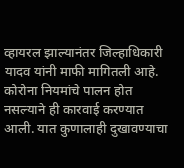व्हायरल झाल्यानंतर जिल्हाधिकारी यादव यांनी माफी मागितली आहे. कोरोना नियमांचे पालन होत नसल्याने ही कारवाई करण्यात आली. यात कुणालाही दुखावण्याचा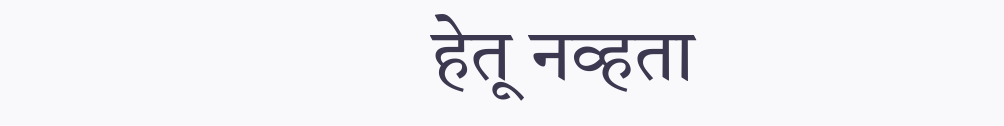हेतू नव्हता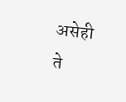असेही ते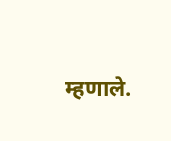म्हणाले.